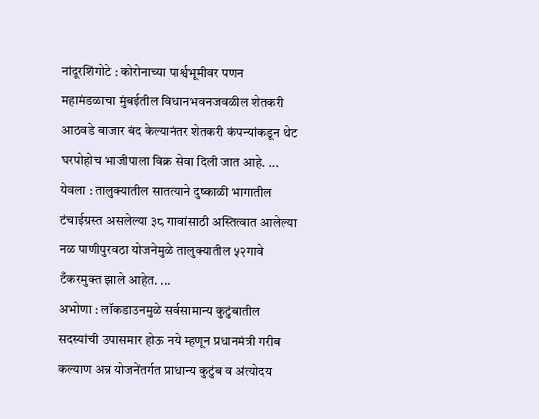नांदूरशिंगोटे : कोरोनाच्या पार्श्वभूमीवर पणन महामंडळाचा मुंबईतील विधानभवनजवळील शेतकरी आठवडे बाजार बंद केल्यानंतर शेतकरी कंपन्यांकडून थेट घरपोहोच भाजीपाला विक्र सेवा दिली जात आहे. ...
येवला : तालुक्यातील सातत्याने दुष्काळी भागातील टंचाईग्रस्त असलेल्या ३८ गावांसाठी अस्तित्वात आलेल्या नळ पाणीपुरवठा योजनेमुळे तालुक्यातील ५२गावे टँकरमुक्त झाले आहेत. ...
अभोणा : लॉकडाउनमुळे सर्वसामान्य कुटुंबातील सदस्यांची उपासमार होऊ नये म्हणून प्रधानमंत्री गरीब कल्याण अन्न योजनेंतर्गत प्राधान्य कुटुंब व अंत्योदय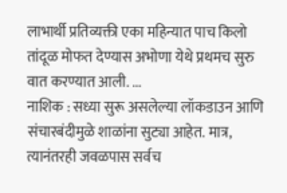लाभार्थी प्रतिव्यक्ती एका महिन्यात पाच किलो तांदूळ मोफत देण्यास अभोणा येथे प्रथमच सुरु वात करण्यात आली. ...
नाशिक : सध्या सुरू असलेल्या लॉकडाउन आणि संचारबंदीमुळे शाळांना सुट्या आहेत. मात्र, त्यानंतरही जवळपास सर्वच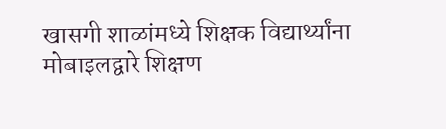खासगी शाळांमध्ये शिक्षक विद्यार्थ्यांना मोबाइलद्वारे शिक्षण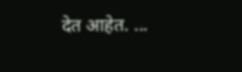देत आहेत. ...